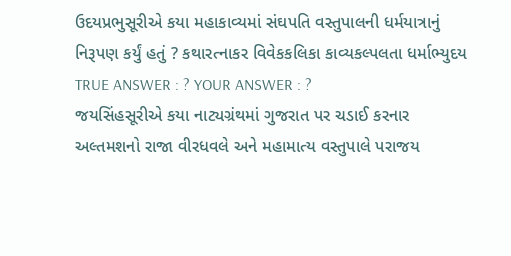ઉદયપ્રભુસૂરીએ કયા મહાકાવ્યમાં સંઘપતિ વસ્તુપાલની ધર્મયાત્રાનું નિરૂપણ કર્યું હતું ? કથારત્નાકર વિવેકકલિકા કાવ્યકલ્પલતા ધર્માભ્યુદય TRUE ANSWER : ? YOUR ANSWER : ?
જયસિંહસૂરીએ કયા નાટ્યગ્રંથમાં ગુજરાત પર ચડાઈ કરનાર અલ્તમશનો રાજા વીરધવલે અને મહામાત્ય વસ્તુપાલે પરાજય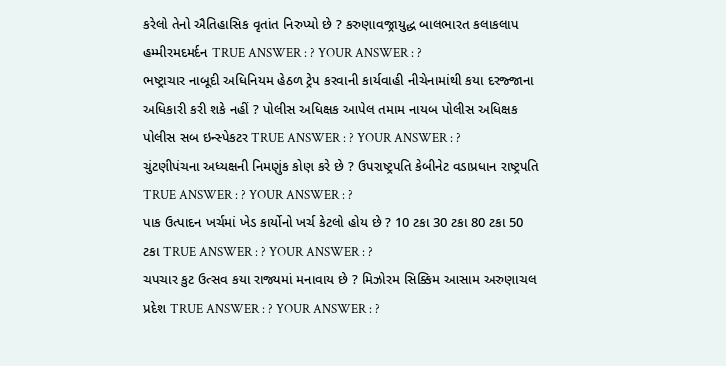કરેલો તેનો ઐતિહાસિક વૃતાંત નિરુપ્યો છે ? કરુણાવજ્રાયુદ્ધ બાલભારત કલાકલાપ હમ્મીરમદમર્દન TRUE ANSWER : ? YOUR ANSWER : ?
ભષ્ટ્રાચાર નાબૂદી અધિનિયમ હેઠળ ટ્રેપ કરવાની કાર્યવાહી નીચેનામાંથી કયા દરજ્જાના અધિકારી કરી શકે નહીં ? પોલીસ અધિક્ષક આપેલ તમામ નાયબ પોલીસ અધિક્ષક પોલીસ સબ ઇન્સ્પેકટર TRUE ANSWER : ? YOUR ANSWER : ?
ચુંટણીપંચના અધ્યક્ષની નિમણુંક કોણ કરે છે ? ઉપરાષ્ટ્રપતિ કેબીનેટ વડાપ્રધાન રાષ્ટ્રપતિ TRUE ANSWER : ? YOUR ANSWER : ?
પાક ઉત્પાદન ખર્ચમાં ખેડ કાર્યોનો ખર્ચ કેટલો હોય છે ? 10 ટકા 30 ટકા 80 ટકા 50 ટકા TRUE ANSWER : ? YOUR ANSWER : ?
ચપચાર કુટ ઉત્સવ કયા રાજ્યમાં મનાવાય છે ? મિઝોરમ સિક્કિમ આસામ અરુણાચલ પ્રદેશ TRUE ANSWER : ? YOUR ANSWER : ?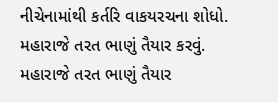નીચેનામાંથી કર્તરિ વાકયરચના શોધો. મહારાજે તરત ભાણું તૈયાર કરવું. મહારાજે તરત ભાણું તૈયાર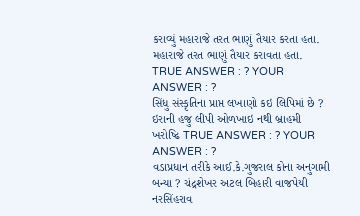કરાવ્યું મહારાજે તરત ભાણું તૈયાર કરતા હતા. મહારાજે તરત ભાણું તૈયાર કરાવતા હતા. TRUE ANSWER : ? YOUR ANSWER : ?
સિંધુ સંસ્કૃતિના પ્રાપ્ત લખાણો કઇ લિપિમાં છે ? ઇરાની હજુ લીપી ઓળખાઇ નથી બ્રાહમી ખરોષ્ઢિ TRUE ANSWER : ? YOUR ANSWER : ?
વડાપ્રધાન તરીકે આઈ.કે.ગુજરાલ કોના અનુગામી બન્યા ? ચંદ્રશેખર અટલ બિહારી વાજપેયી નરસિંહરાવ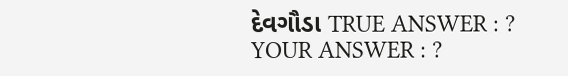દેવગૌડા TRUE ANSWER : ? YOUR ANSWER : ?